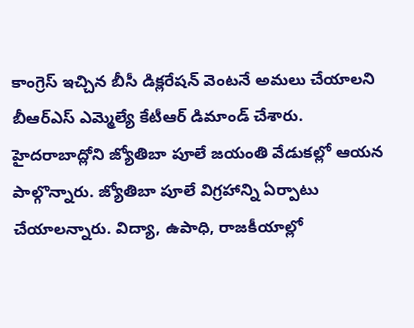కాంగ్రెస్ ఇచ్చిన బీసీ డిక్లరేషన్ వెంటనే అమలు చేయాలని బీఆర్ఎస్ ఎమ్మెల్యే కేటీఆర్ డిమాండ్ చేశారు. హైదరాబాద్లోని జ్యోతిబా పూలే జయంతి వేడుకల్లో ఆయన పాల్గొన్నారు. జ్యోతిబా పూలే విగ్రహాన్ని ఏర్పాటు చేయాలన్నారు. విద్యా, ఉపాధి, రాజకీయాల్లో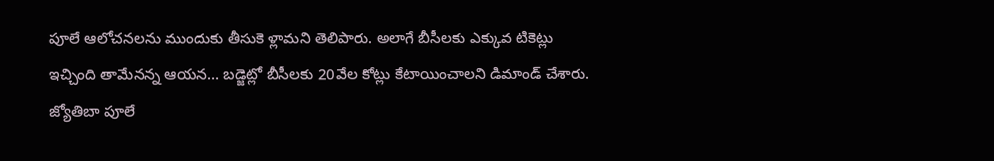పూలే ఆలోచనలను ముందుకు తీసుకె ళ్లామని తెలిపారు. అలాగే బీసీలకు ఎక్కువ టికెట్లు ఇచ్చింది తామేనన్న ఆయన… బడ్జెట్లో బీసీలకు 20వేల కోట్లు కేటాయించాలని డిమాండ్ చేశారు.
జ్యోతిబా పూలే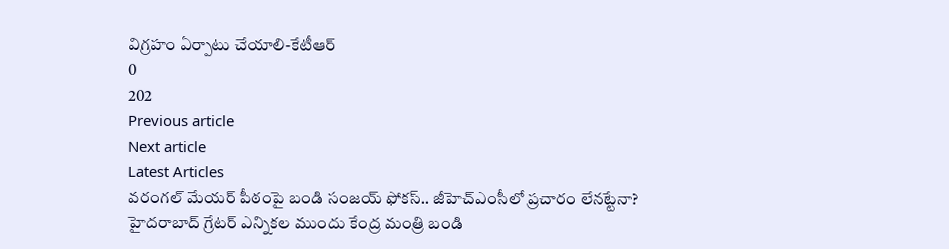విగ్రహం ఏర్పాటు చేయాలి-కేటీఆర్
0
202
Previous article
Next article
Latest Articles
వరంగల్ మేయర్ పీఠంపై బండి సంజయ్ ఫోకస్.. జీహెచ్ఎంసీలో ప్రచారం లేనట్టేనా?
హైదరాబాద్ గ్రేటర్ ఎన్నికల ముందు కేంద్ర మంత్రి బండి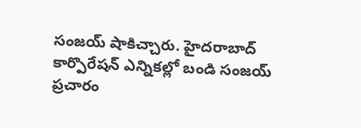సంజయ్ షాకిచ్చారు. హైదరాబాద్ కార్పొరేషన్ ఎన్నికల్లో బండి సంజయ్ ప్రచారం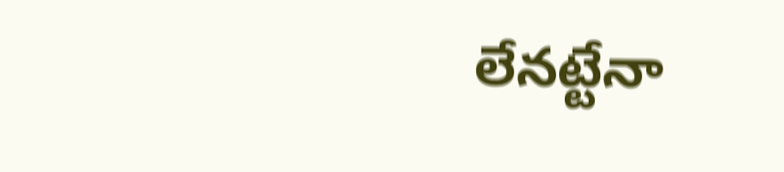లేనట్టేనా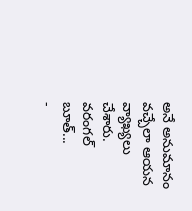అనే అనుమానం వచ్చేలా ఆయన వ్యాఖ్యలు చేశారు. వరంగల్ బూత్...
-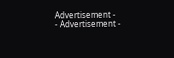Advertisement -
- Advertisement -